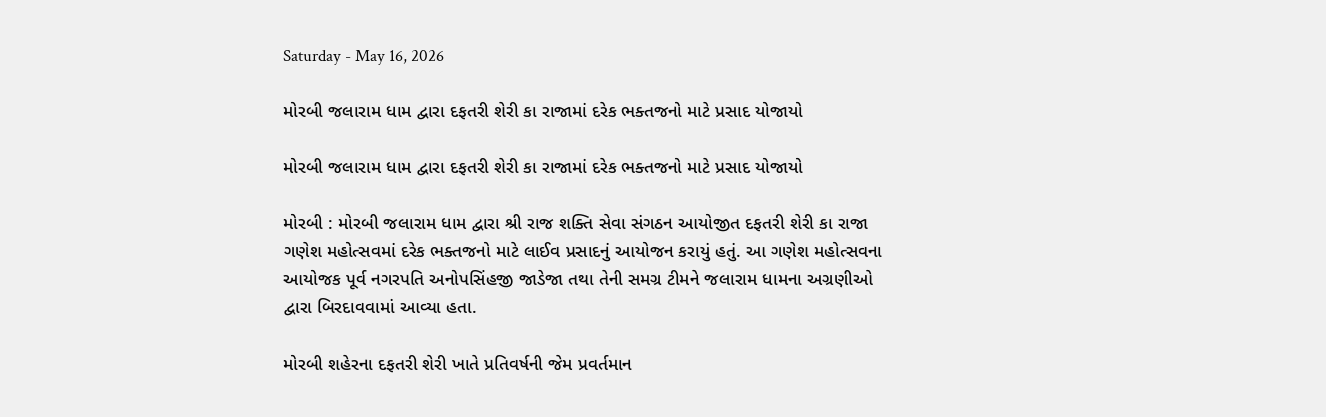Saturday - May 16, 2026

મોરબી જલારામ ધામ દ્વારા દફતરી શેરી કા રાજામાં દરેક ભક્તજનો માટે પ્રસાદ યોજાયો

મોરબી જલારામ ધામ દ્વારા દફતરી શેરી કા રાજામાં દરેક ભક્તજનો માટે પ્રસાદ યોજાયો

મોરબી : મોરબી જલારામ ધામ દ્વારા શ્રી રાજ શક્તિ સેવા સંગઠન આયોજીત દફતરી શેરી કા રાજા ગણેશ મહોત્સવમાં દરેક ભક્તજનો માટે લાઈવ પ્રસાદનું આયોજન કરાયું હતું. આ ગણેશ મહોત્સવના આયોજક પૂર્વ નગરપતિ અનોપસિંહજી જાડેજા તથા તેની સમગ્ર ટીમને જલારામ ધામના અગ્રણીઓ દ્વારા બિરદાવવામાં આવ્યા હતા.

મોરબી શહેરના દફતરી શેરી ખાતે પ્રતિવર્ષની જેમ પ્રવર્તમાન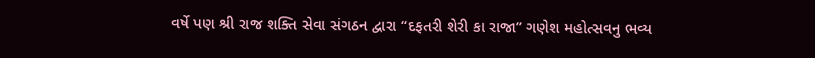વર્ષે પણ શ્રી રાજ શક્તિ સેવા સંગઠન દ્વારા “દફતરી શેરી કા રાજા” ગણેશ મહોત્સવનુ ભવ્ય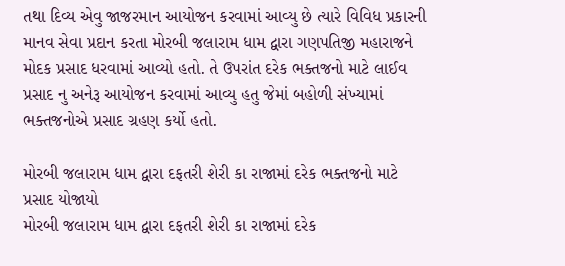તથા દિવ્ય એવુ જાજરમાન આયોજન કરવામાં આવ્યુ છે ત્યારે વિવિધ પ્રકારની માનવ સેવા પ્રદાન કરતા મોરબી જલારામ ધામ દ્વારા ગણપતિજી મહારાજને મોદક પ્રસાદ ધરવામાં આવ્યો હતો. તે ઉપરાંત દરેક ભક્તજનો માટે લાઈવ પ્રસાદ નુ અનેરૂ આયોજન કરવામાં આવ્યુ હતુ જેમાં બહોળી સંખ્યામાં ભક્તજનોએ પ્રસાદ ગ્રહણ કર્યો હતો.

મોરબી જલારામ ધામ દ્વારા દફતરી શેરી કા રાજામાં દરેક ભક્તજનો માટે પ્રસાદ યોજાયો
મોરબી જલારામ ધામ દ્વારા દફતરી શેરી કા રાજામાં દરેક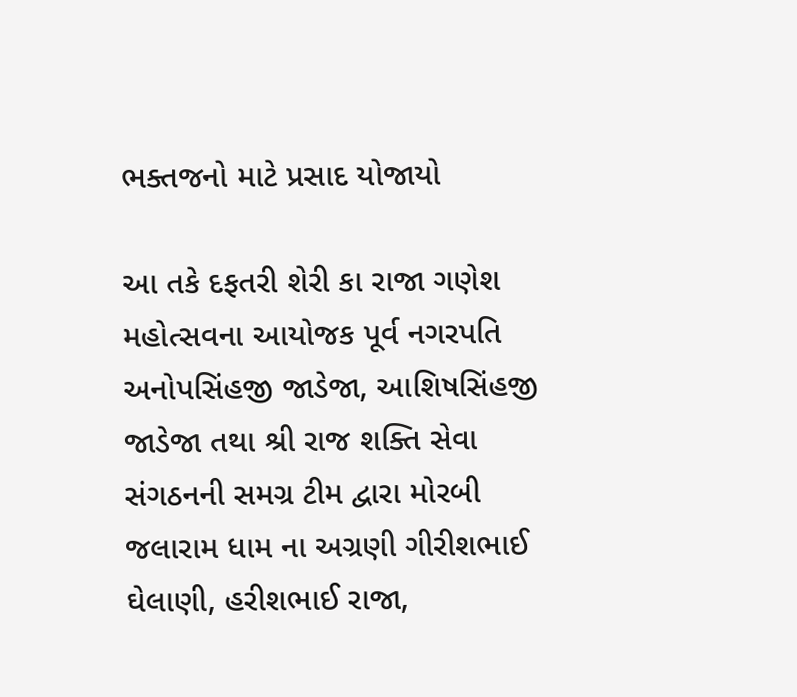ભક્તજનો માટે પ્રસાદ યોજાયો

આ તકે દફતરી શેરી કા રાજા ગણેશ મહોત્સવના આયોજક પૂર્વ નગરપતિ અનોપસિંહજી જાડેજા, આશિષસિંહજી જાડેજા તથા શ્રી રાજ શક્તિ સેવા સંગઠનની સમગ્ર ટીમ દ્વારા મોરબી જલારામ ધામ ના અગ્રણી ગીરીશભાઈ ઘેલાણી, હરીશભાઈ રાજા,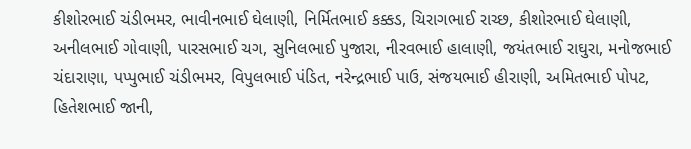કીશોરભાઈ ચંડીભમર, ભાવીનભાઈ ઘેલાણી, નિર્મિતભાઈ કક્કડ, ચિરાગભાઈ રાચ્છ, કીશોરભાઈ ઘેલાણી, અનીલભાઈ ગોવાણી, પારસભાઈ ચગ, સુનિલભાઈ પુજારા, નીરવભાઈ હાલાણી, જયંતભાઈ રાઘુરા, મનોજભાઈ ચંદારાણા, પપ્પુભાઈ ચંડીભમર, વિપુલભાઈ પંડિત, નરેન્દ્રભાઈ પાઉ, સંજયભાઈ હીરાણી, અમિતભાઈ પોપટ, હિતેશભાઈ જાની,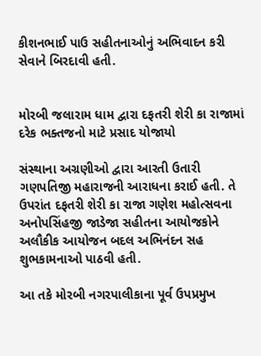કીશનભાઈ પાઉ સહીતનાઓનું અભિવાદન કરી સેવાને બિરદાવી હતી.


મોરબી જલારામ ધામ દ્વારા દફતરી શેરી કા રાજામાં દરેક ભક્તજનો માટે પ્રસાદ યોજાયો

સંસ્થાના અગ્રણીઓ દ્વારા આરતી ઉતારી ગણપતિજી મહારાજની આરાધના કરાઈ હતી. તે ઉપરાંત દફતરી શેરી કા રાજા ગણેશ મહોત્સવના અનોપસિંહજી જાડેજા સહીતના આયોજકોને અલૌકીક આયોજન બદલ અભિનંદન સહ શુભકામનાઓ પાઠવી હતી.

આ તકે મોરબી નગરપાલીકાના પૂર્વ ઉપપ્રમુખ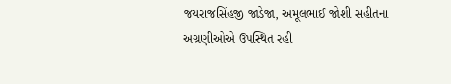જયરાજસિંહજી જાડેજા, અમૂલભાઈ જોશી સહીતના અગ્રણીઓએ ઉપસ્થિત રહી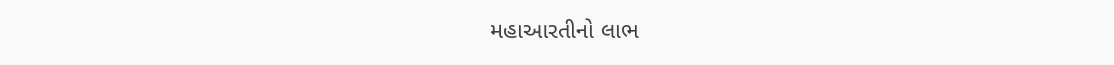મહાઆરતીનો લાભ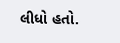લીધો હતો.